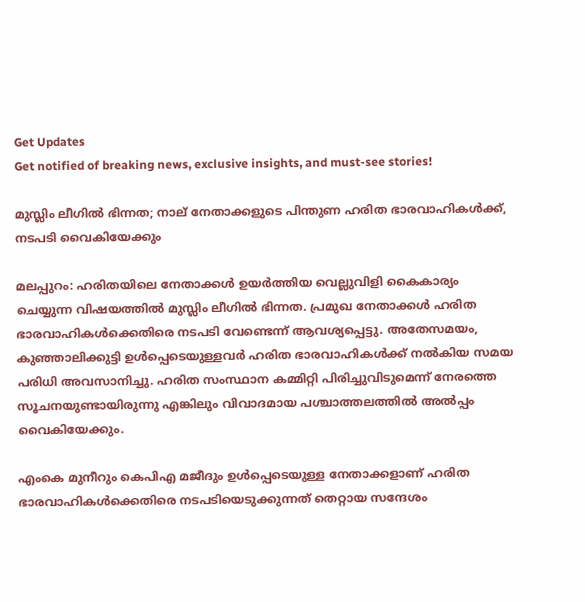Get Updates
Get notified of breaking news, exclusive insights, and must-see stories!

മുസ്ലിം ലീഗില്‍ ഭിന്നത; നാല് നേതാക്കളുടെ പിന്തുണ ഹരിത ഭാരവാഹികള്‍ക്ക്, നടപടി വൈകിയേക്കും

മലപ്പുറം: ഹരിതയിലെ നേതാക്കള്‍ ഉയര്‍ത്തിയ വെല്ലുവിളി കൈകാര്യം ചെയ്യുന്ന വിഷയത്തില്‍ മുസ്ലിം ലീഗില്‍ ഭിന്നത. പ്രമുഖ നേതാക്കള്‍ ഹരിത ഭാരവാഹികള്‍ക്കെതിരെ നടപടി വേണ്ടെന്ന് ആവശ്യപ്പെട്ടു. അതേസമയം, കുഞ്ഞാലിക്കുട്ടി ഉള്‍പ്പെടെയുള്ളവര്‍ ഹരിത ഭാരവാഹികള്‍ക്ക് നല്‍കിയ സമയ പരിധി അവസാനിച്ചു. ഹരിത സംസ്ഥാന കമ്മിറ്റി പിരിച്ചുവിടുമെന്ന് നേരത്തെ സൂചനയുണ്ടായിരുന്നു എങ്കിലും വിവാദമായ പശ്ചാത്തലത്തില്‍ അല്‍പ്പം വൈകിയേക്കും.

എംകെ മുനീറും കെപിഎ മജീദും ഉള്‍പ്പെടെയുള്ള നേതാക്കളാണ് ഹരിത ഭാരവാഹികള്‍ക്കെതിരെ നടപടിയെടുക്കുന്നത് തെറ്റായ സന്ദേശം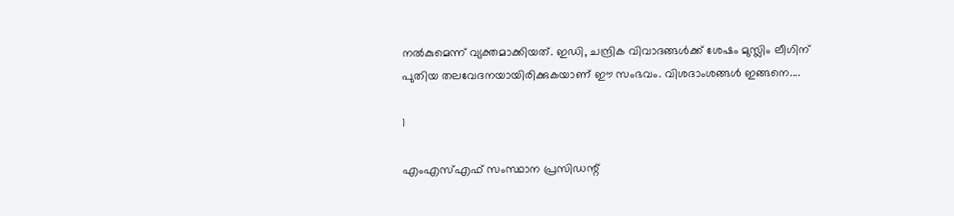നല്‍കുമെന്ന് വ്യക്തമാക്കിയത്. ഇഡി, ചന്ദ്രിക വിവാദങ്ങള്‍ക്ക് ശേഷം മുസ്ലിം ലീഗിന് പുതിയ തലവേദനയായിരിക്കുകയാണ് ഈ സംഭവം. വിശദാംശങ്ങള്‍ ഇങ്ങനെ....

1

എംഎസ്എഫ് സംസ്ഥാന പ്രസിഡന്റ്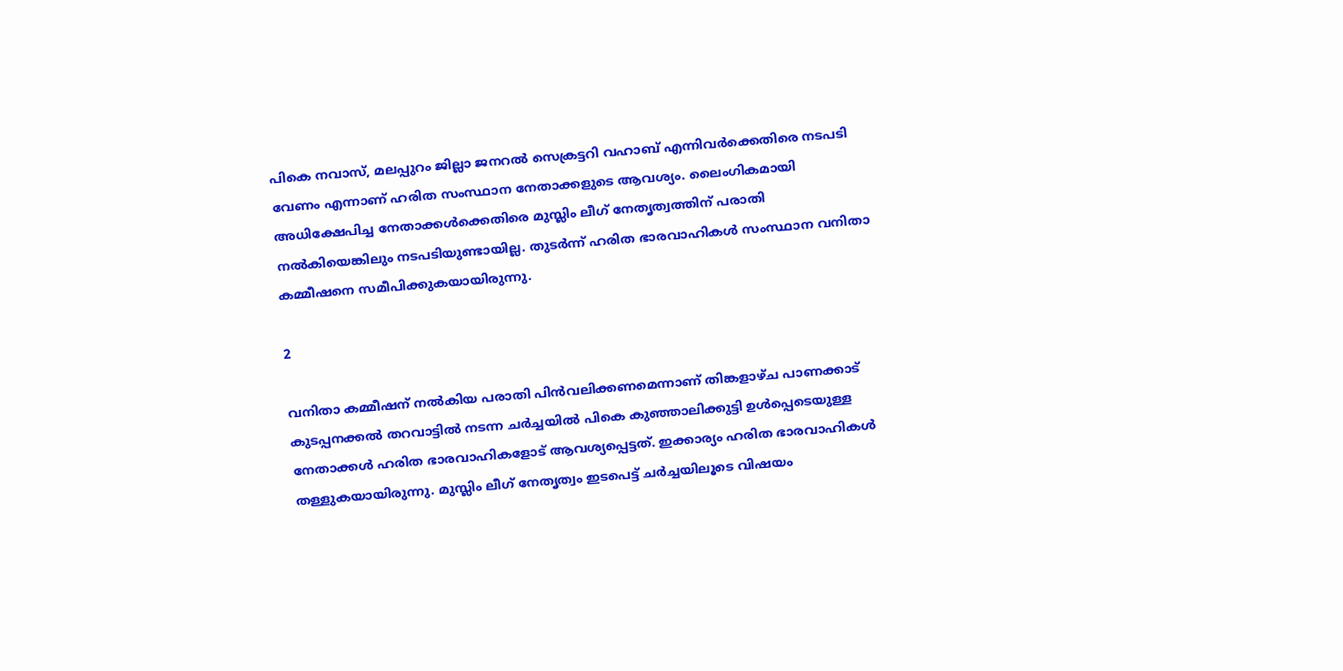പികെ നവാസ്, മലപ്പുറം ജില്ലാ ജനറല്‍ സെക്രട്ടറി വഹാബ് എന്നിവര്‍ക്കെതിരെ നടപടി വേണം എന്നാണ് ഹരിത സംസ്ഥാന നേതാക്കളുടെ ആവശ്യം. ലൈംഗികമായി അധിക്ഷേപിച്ച നേതാക്കള്‍ക്കെതിരെ മുസ്ലിം ലീഗ് നേതൃത്വത്തിന് പരാതി നല്‍കിയെങ്കിലും നടപടിയുണ്ടായില്ല. തുടര്‍ന്ന് ഹരിത ഭാരവാഹികള്‍ സംസ്ഥാന വനിതാ കമ്മീഷനെ സമീപിക്കുകയായിരുന്നു.

2

വനിതാ കമ്മീഷന് നല്‍കിയ പരാതി പിന്‍വലിക്കണമെന്നാണ് തിങ്കളാഴ്ച പാണക്കാട് കുടപ്പനക്കല്‍ തറവാട്ടില്‍ നടന്ന ചര്‍ച്ചയില്‍ പികെ കുഞ്ഞാലിക്കുട്ടി ഉള്‍പ്പെടെയുള്ള നേതാക്കള്‍ ഹരിത ഭാരവാഹികളോട് ആവശ്യപ്പെട്ടത്. ഇക്കാര്യം ഹരിത ഭാരവാഹികള്‍ തള്ളുകയായിരുന്നു. മുസ്ലിം ലീഗ് നേതൃത്വം ഇടപെട്ട് ചര്‍ച്ചയിലൂടെ വിഷയം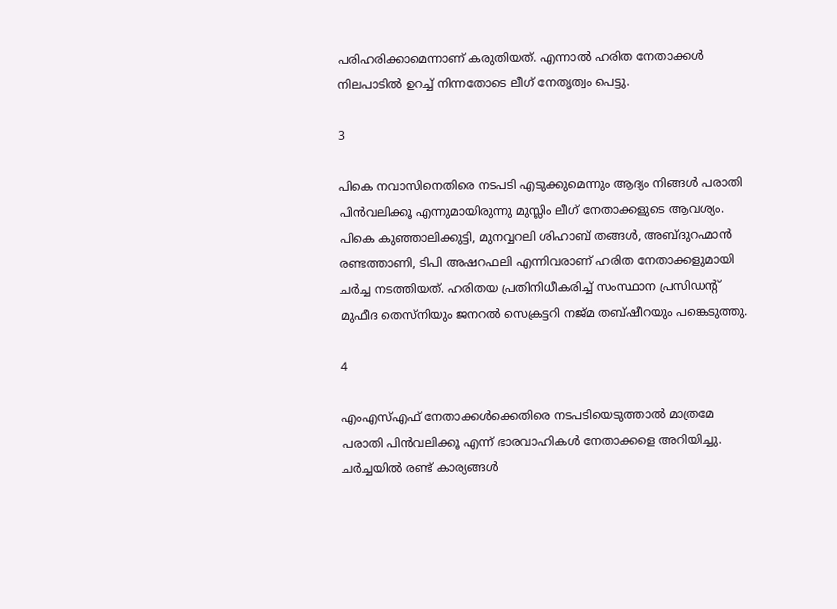പരിഹരിക്കാമെന്നാണ് കരുതിയത്. എന്നാല്‍ ഹരിത നേതാക്കള്‍ നിലപാടില്‍ ഉറച്ച് നിന്നതോടെ ലീഗ് നേതൃത്വം പെട്ടു.

3

പികെ നവാസിനെതിരെ നടപടി എടുക്കുമെന്നും ആദ്യം നിങ്ങള്‍ പരാതി പിന്‍വലിക്കൂ എന്നുമായിരുന്നു മുസ്ലിം ലീഗ് നേതാക്കളുടെ ആവശ്യം. പികെ കുഞ്ഞാലിക്കുട്ടി, മുനവ്വറലി ശിഹാബ് തങ്ങള്‍, അബ്ദുറഹ്മാന്‍ രണ്ടത്താണി, ടിപി അഷറഫലി എന്നിവരാണ് ഹരിത നേതാക്കളുമായി ചര്‍ച്ച നടത്തിയത്. ഹരിതയ പ്രതിനിധീകരിച്ച് സംസ്ഥാന പ്രസിഡന്റ് മുഫീദ തെസ്‌നിയും ജനറല്‍ സെക്രട്ടറി നജ്മ തബ്ഷീറയും പങ്കെടുത്തു.

4

എംഎസ്എഫ് നേതാക്കള്‍ക്കെതിരെ നടപടിയെടുത്താല്‍ മാത്രമേ പരാതി പിന്‍വലിക്കൂ എന്ന് ഭാരവാഹികള്‍ നേതാക്കളെ അറിയിച്ചു. ചര്‍ച്ചയില്‍ രണ്ട് കാര്യങ്ങള്‍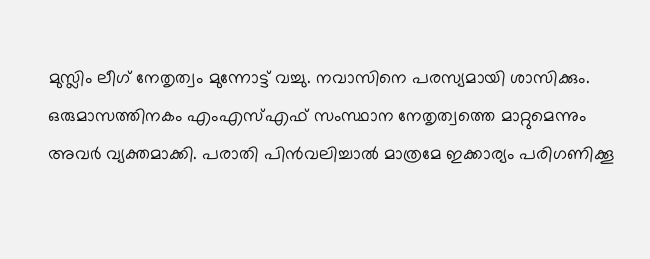മുസ്ലിം ലീഗ് നേതൃത്വം മുന്നോട്ട് വച്ചു. നവാസിനെ പരസ്യമായി ശാസിക്കും. ഒരുമാസത്തിനകം എംഎസ്എഫ് സംസ്ഥാന നേതൃത്വത്തെ മാറ്റുമെന്നും അവര്‍ വ്യക്തമാക്കി. പരാതി പിന്‍വലിച്ചാല്‍ മാത്രമേ ഇക്കാര്യം പരിഗണിക്കൂ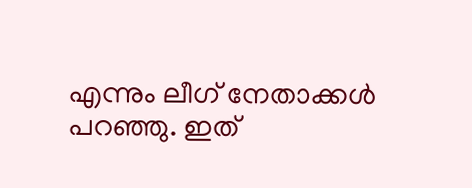എന്നും ലീഗ് നേതാക്കള്‍ പറഞ്ഞു. ഇത്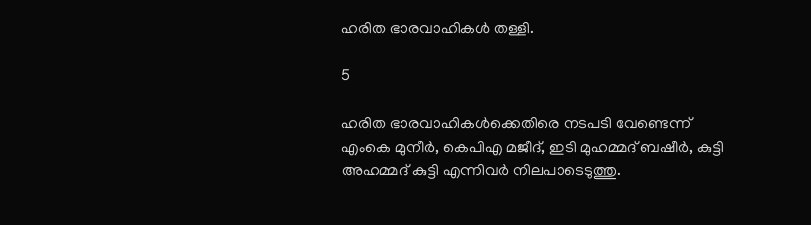ഹരിത ഭാരവാഹികള്‍ തള്ളി.

5

ഹരിത ഭാരവാഹികള്‍ക്കെതിരെ നടപടി വേണ്ടെന്ന് എംകെ മുനീര്‍, കെപിഎ മജീദ്, ഇടി മുഹമ്മദ് ബഷീര്‍, കുട്ടി അഹമ്മദ് കുട്ടി എന്നിവര്‍ നിലപാടെടുത്തു.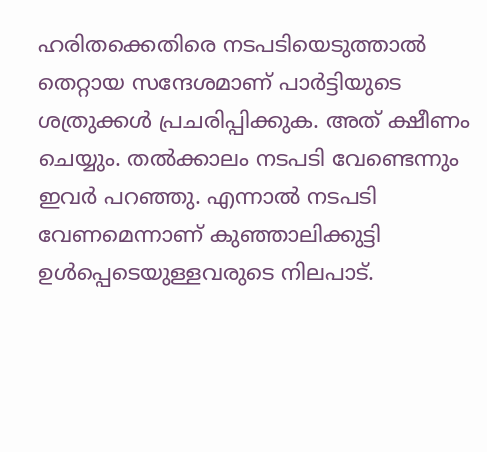ഹരിതക്കെതിരെ നടപടിയെടുത്താല്‍ തെറ്റായ സന്ദേശമാണ് പാര്‍ട്ടിയുടെ ശത്രുക്കള്‍ പ്രചരിപ്പിക്കുക. അത് ക്ഷീണം ചെയ്യും. തല്‍ക്കാലം നടപടി വേണ്ടെന്നും ഇവര്‍ പറഞ്ഞു. എന്നാല്‍ നടപടി വേണമെന്നാണ് കുഞ്ഞാലിക്കുട്ടി ഉള്‍പ്പെടെയുള്ളവരുടെ നിലപാട്.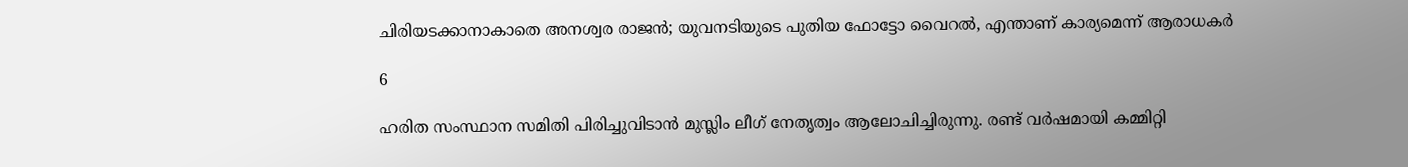ചിരിയടക്കാനാകാതെ അനശ്വര രാജന്‍; യുവനടിയുടെ പുതിയ ഫോട്ടോ വൈറല്‍, എന്താണ് കാര്യമെന്ന് ആരാധകര്‍

6

ഹരിത സംസ്ഥാന സമിതി പിരിച്ചുവിടാന്‍ മുസ്ലിം ലീഗ് നേതൃത്വം ആലോചിച്ചിരുന്നു. രണ്ട് വര്‍ഷമായി കമ്മിറ്റി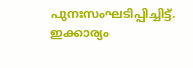പുനഃസംഘടിപ്പിച്ചിട്ട്. ഇക്കാര്യം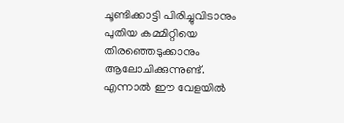ചൂണ്ടിക്കാട്ടി പിരിച്ചുവിടാനും പുതിയ കമ്മിറ്റിയെ തിരഞ്ഞെടുക്കാനും ആലോചിക്കുന്നുണ്ട്. എന്നാല്‍ ഈ വേളയില്‍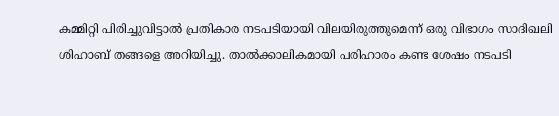കമ്മിറ്റി പിരിച്ചുവിട്ടാല്‍ പ്രതികാര നടപടിയായി വിലയിരുത്തുമെന്ന് ഒരു വിഭാഗം സാദിഖലി ശിഹാബ് തങ്ങളെ അറിയിച്ചു. താല്‍ക്കാലികമായി പരിഹാരം കണ്ട ശേഷം നടപടി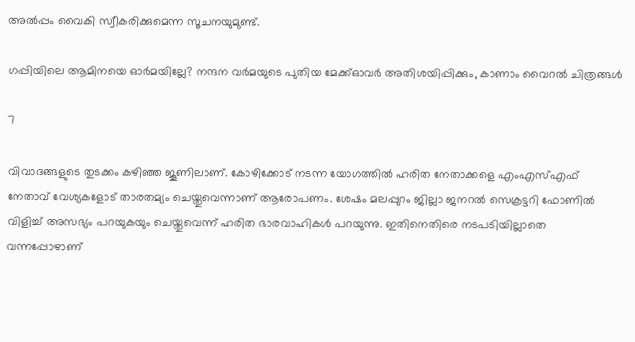അല്‍പ്പം വൈകി സ്വീകരിക്കുമെന്ന സൂചനയുമുണ്ട്.

ഗപ്പിയിലെ ആമിനയെ ഓര്‍മയില്ലേ? നന്ദന വര്‍മയുടെ പുതിയ മേക്ക്ഓവര്‍ അതിശയിപ്പിക്കും, കാണാം വൈറല്‍ ചിത്രങ്ങള്‍

7

വിവാദങ്ങളുടെ തുടക്കം കഴിഞ്ഞ ജൂണിലാണ്. കോഴിക്കോട് നടന്ന യോഗത്തില്‍ ഹരിത നേതാക്കളെ എംഎസ്എഫ് നേതാവ് വേശ്യകളോട് താരതമ്യം ചെയ്തുവെന്നാണ് ആരോപണം. ശേഷം മലപ്പുറം ജില്ലാ ജനറല്‍ സെക്രട്ടറി ഫോണില്‍ വിളിച്ച് അസഭ്യം പറയുകയും ചെയ്തുവെന്ന് ഹരിത ഭാരവാഹികള്‍ പറയുന്നു. ഇതിനെതിരെ നടപടിയില്ലാതെ വന്നപ്പോഴാണ്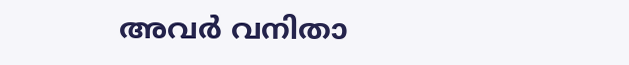അവര്‍ വനിതാ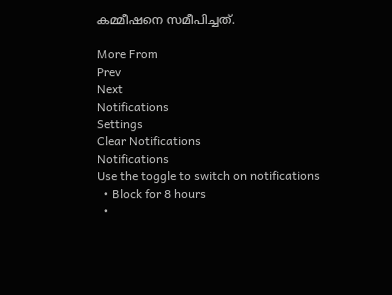കമ്മീഷനെ സമീപിച്ചത്.

More From
Prev
Next
Notifications
Settings
Clear Notifications
Notifications
Use the toggle to switch on notifications
  • Block for 8 hours
  •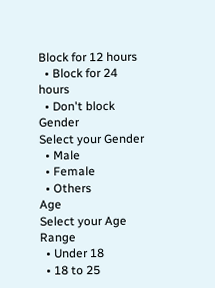Block for 12 hours
  • Block for 24 hours
  • Don't block
Gender
Select your Gender
  • Male
  • Female
  • Others
Age
Select your Age Range
  • Under 18
  • 18 to 25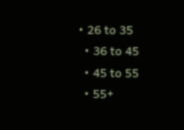• 26 to 35
  • 36 to 45
  • 45 to 55
  • 55+